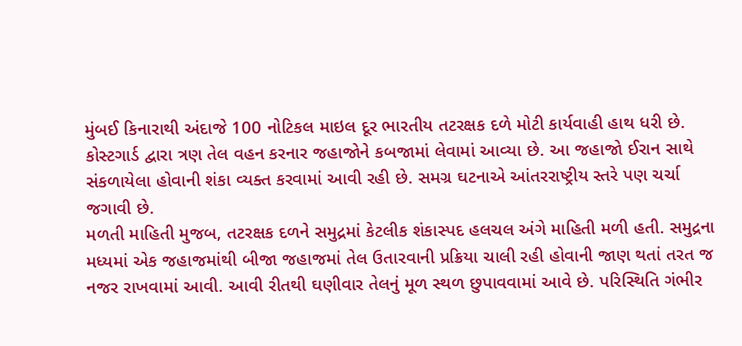મુંબઈ કિનારાથી અંદાજે 100 નોટિકલ માઇલ દૂર ભારતીય તટરક્ષક દળે મોટી કાર્યવાહી હાથ ધરી છે. કોસ્ટગાર્ડ દ્વારા ત્રણ તેલ વહન કરનાર જહાજોને કબજામાં લેવામાં આવ્યા છે. આ જહાજો ઈરાન સાથે સંકળાયેલા હોવાની શંકા વ્યક્ત કરવામાં આવી રહી છે. સમગ્ર ઘટનાએ આંતરરાષ્ટ્રીય સ્તરે પણ ચર્ચા જગાવી છે.
મળતી માહિતી મુજબ, તટરક્ષક દળને સમુદ્રમાં કેટલીક શંકાસ્પદ હલચલ અંગે માહિતી મળી હતી. સમુદ્રના મધ્યમાં એક જહાજમાંથી બીજા જહાજમાં તેલ ઉતારવાની પ્રક્રિયા ચાલી રહી હોવાની જાણ થતાં તરત જ નજર રાખવામાં આવી. આવી રીતથી ઘણીવાર તેલનું મૂળ સ્થળ છુપાવવામાં આવે છે. પરિસ્થિતિ ગંભીર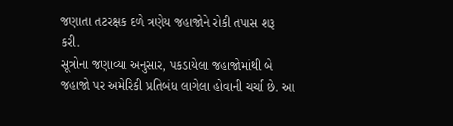જણાતા તટરક્ષક દળે ત્રણેય જહાજોને રોકી તપાસ શરૂ કરી.
સૂત્રોના જણાવ્યા અનુસાર, પકડાયેલા જહાજોમાંથી બે જહાજો પર અમેરિકી પ્રતિબંધ લાગેલા હોવાની ચર્ચા છે. આ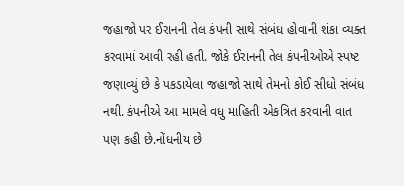જહાજો પર ઈરાનની તેલ કંપની સાથે સંબંધ હોવાની શંકા વ્યક્ત કરવામાં આવી રહી હતી. જોકે ઈરાનની તેલ કંપનીઓએ સ્પષ્ટ જણાવ્યું છે કે પકડાયેલા જહાજો સાથે તેમનો કોઈ સીધો સંબંધ નથી. કંપનીએ આ મામલે વધુ માહિતી એકત્રિત કરવાની વાત પણ કહી છે.નોંધનીય છે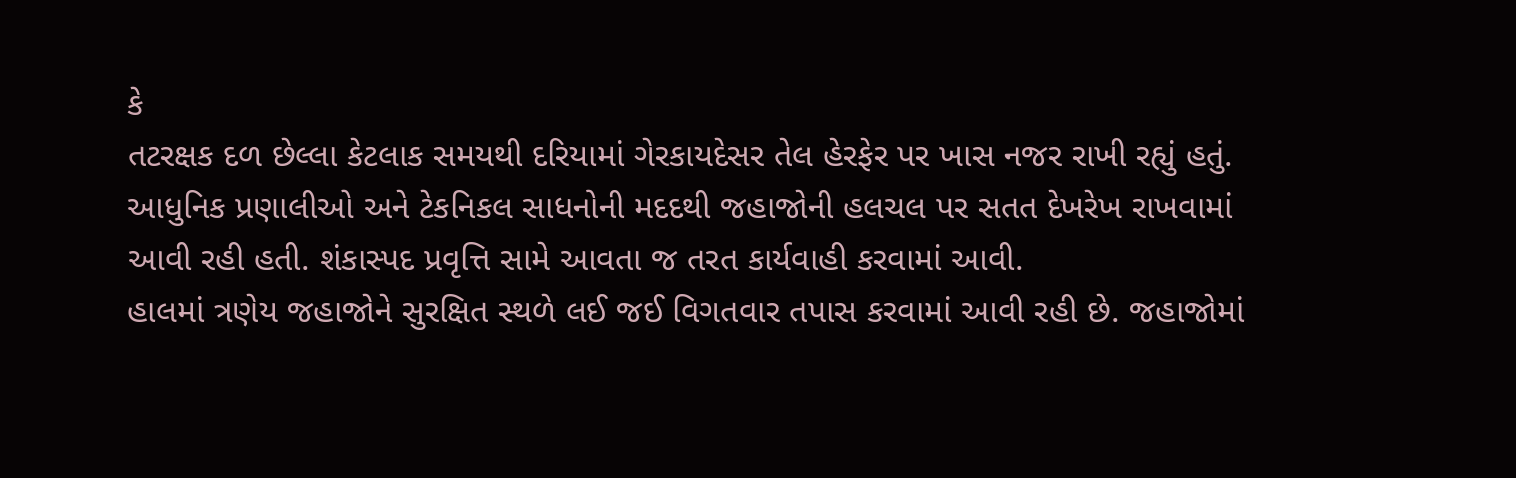કે
તટરક્ષક દળ છેલ્લા કેટલાક સમયથી દરિયામાં ગેરકાયદેસર તેલ હેરફેર પર ખાસ નજર રાખી રહ્યું હતું. આધુનિક પ્રણાલીઓ અને ટેકનિકલ સાધનોની મદદથી જહાજોની હલચલ પર સતત દેખરેખ રાખવામાં આવી રહી હતી. શંકાસ્પદ પ્રવૃત્તિ સામે આવતા જ તરત કાર્યવાહી કરવામાં આવી.
હાલમાં ત્રણેય જહાજોને સુરક્ષિત સ્થળે લઈ જઈ વિગતવાર તપાસ કરવામાં આવી રહી છે. જહાજોમાં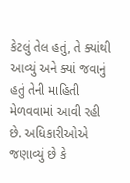કેટલું તેલ હતું, તે ક્યાંથી આવ્યું અને ક્યાં જવાનું હતું તેની માહિતી મેળવવામાં આવી રહી છે. અધિકારીઓએ જણાવ્યું છે કે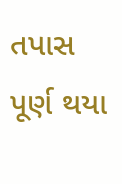તપાસ પૂર્ણ થયા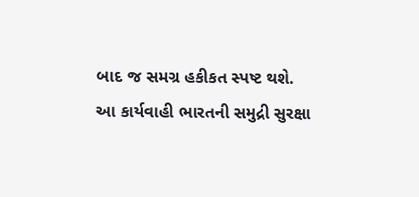બાદ જ સમગ્ર હકીકત સ્પષ્ટ થશે.
આ કાર્યવાહી ભારતની સમુદ્રી સુરક્ષા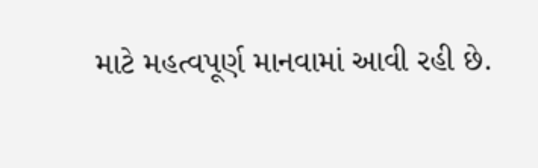માટે મહત્વપૂર્ણ માનવામાં આવી રહી છે.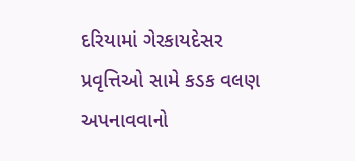દરિયામાં ગેરકાયદેસર પ્રવૃત્તિઓ સામે કડક વલણ અપનાવવાનો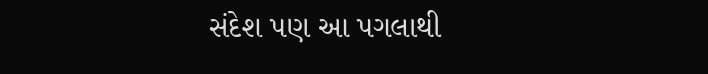સંદેશ પણ આ પગલાથી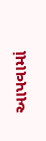આપવામાં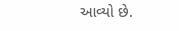આવ્યો છે.